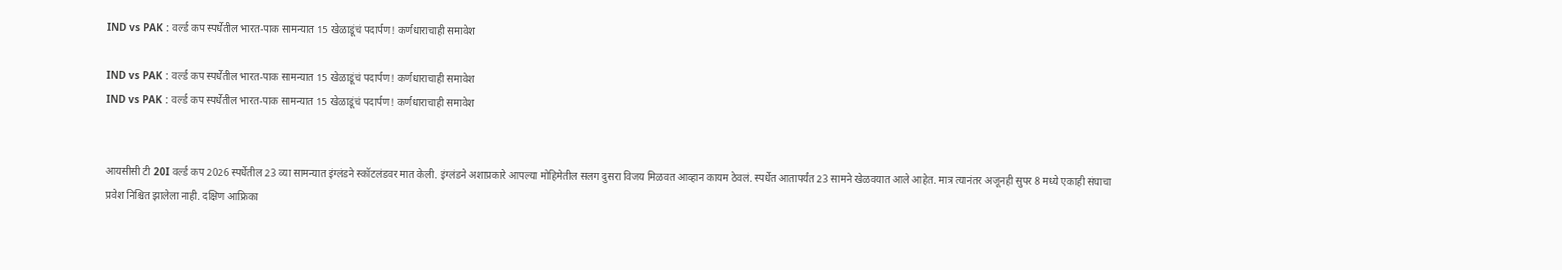IND vs PAK : वर्ल्ड कप स्पर्धेतील भारत-पाक सामन्यात 15 खेळाडूंचं पदार्पण! कर्णधाराचाही समावेश

IND vs PAK : वर्ल्ड कप स्पर्धेतील भारत-पाक सामन्यात 15 खेळाडूंचं पदार्पण! कर्णधाराचाही समावेश
IND vs PAK : वर्ल्ड कप स्पर्धेतील भारत-पाक सामन्यात 15 खेळाडूंचं पदार्पण! कर्णधाराचाही समावेश


आयसीसी टी 20I वर्ल्ड कप 2026 स्पर्धेतील 23 व्या सामन्यात इंग्लंडने स्कॉटलंडवर मात केली. इंग्लंडने अशाप्रकारे आपल्या मोहिमेतील सलग दुसरा विजय मिळवत आव्हान कायम ठेवलं. स्पर्धेत आतापर्यंत 23 सामने खेळवयात आले आहेत. मात्र त्यानंतर अजूनही सुपर 8 मध्ये एकाही संघाचा प्रवेश निश्चित झालेला नाही. दक्षिण आफ्रिका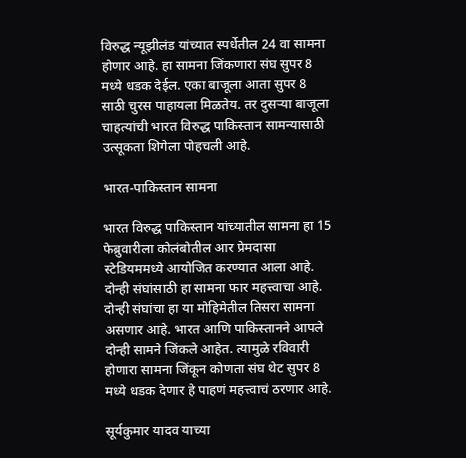विरुद्ध न्यूझीलंड यांच्यात स्पर्धेतील 24 वा सामना होणार आहे. हा सामना जिंकणारा संघ सुपर 8 मध्ये धडक देईल. एका बाजूला आता सुपर 8 साठी चुरस पाहायला मिळतेय. तर दुसऱ्या बाजूला चाहत्यांची भारत विरुद्ध पाकिस्तान सामन्यासाठी उत्सूकता शिगेला पोहचली आहे.

भारत-पाकिस्तान सामना

भारत विरुद्ध पाकिस्तान यांच्यातील सामना हा 15 फेब्रुवारीला कोलंबोतील आर प्रेमदासा स्टेडियममध्ये आयोजित करण्यात आला आहे. दोन्ही संघांसाठी हा सामना फार महत्त्वाचा आहे. दोन्ही संघांचा हा या मोहिमेतील तिसरा सामना असणार आहे. भारत आणि पाकिस्तानने आपले दोन्ही सामने जिंकले आहेत. त्यामुळे रविवारी होणारा सामना जिंकून कोणता संघ थेट सुपर 8 मध्ये धडक देणार हे पाहणं महत्त्वाचं ठरणार आहे.

सूर्यकुमार यादव याच्या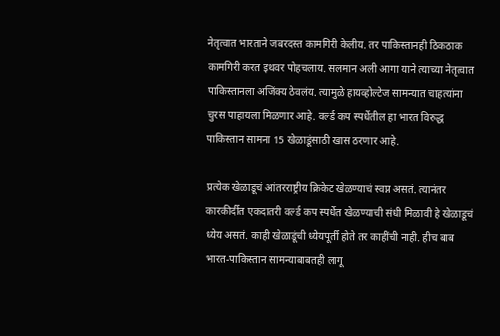नेतृत्वात भारताने जबरदस्त कामगिरी केलीय. तर पाकिस्तानही ठिकठाक कामगिरी करत इथवर पोहचलाय. सलमान अली आगा याने त्याच्या नेतृत्वात पाकिस्तानला अजिंक्य ठेवलंय. त्यामुळे हायव्होल्टेज सामन्यात चाहत्यांना चुरस पाहायला मिळणार आहे. वर्ल्ड कप स्पर्धेतील हा भारत विरुद्ध पाकिस्तान सामना 15 खेळाडूंसाठी खास ठरणार आहे.

प्रत्येक खेळाडूचं आंतरराष्ट्रीय क्रिकेट खेळण्याचं स्वप्न असतं. त्यानंतर कारकीर्दीत एकदातरी वर्ल्ड कप स्पर्धेत खेळण्याची संधी मिळावी हे खेळाडूचं ध्येय असतं. काही खेळाडूंची ध्येयपूर्ती होते तर काहींची नाही. हीच बाब भारत-पाकिस्तान सामन्याबाबतही लागू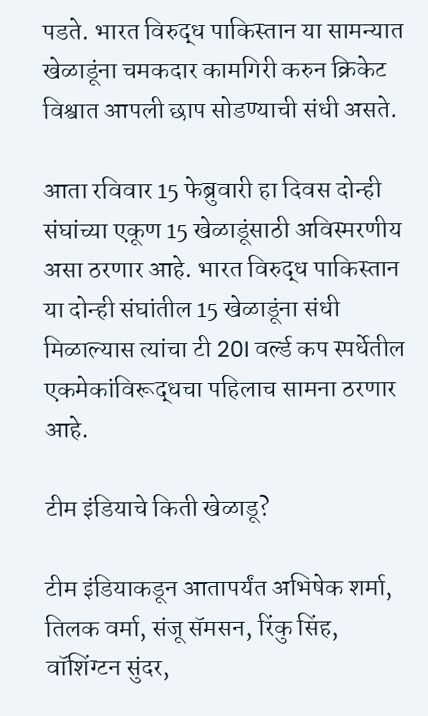पडते. भारत विरुद्ध पाकिस्तान या सामन्यात खेळाडूंना चमकदार कामगिरी करुन क्रिकेट विश्वात आपली छाप सोडण्याची संधी असते.

आता रविवार 15 फेब्रुवारी हा दिवस दोन्ही संघांच्या एकूण 15 खेळाडूंसाठी अविस्मरणीय असा ठरणार आहे. भारत विरुद्ध पाकिस्तान या दोन्ही संघांतील 15 खेळाडूंना संधी मिळाल्यास त्यांचा टी 20I वर्ल्ड कप स्पर्धेतील एकमेकांविरूद्धचा पहिलाच सामना ठरणार आहे.

टीम इंडियाचे किती खेळाडू?

टीम इंडियाकडून आतापर्यंत अभिषेक शर्मा, तिलक वर्मा, संजू सॅमसन, रिंकु सिंह, वॉशिंग्टन सुंदर,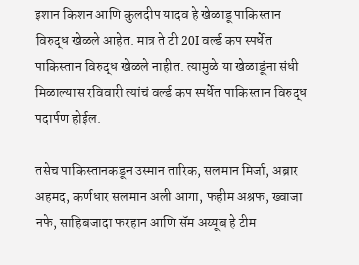इशान किशन आणि कुलदीप यादव हे खेळाडू पाकिस्तान विरुद्ध खेळले आहेत. मात्र ते टी 20I वर्ल्ड कप स्पर्धेत पाकिस्तान विरुद्ध खेळले नाहीत. त्यामुळे या खेळाडूंना संधी मिळाल्यास रविवारी त्यांचं वर्ल्ड कप स्पर्धेत पाकिस्तान विरुद्ध पदार्पण होईल.

तसेच पाकिस्तानकडून उस्मान तारिक, सलमान मिर्जा, अब्रार अहमद, कर्णधार सलमान अली आगा, फहीम अश्रफ, ख्वाजा नफे, साहिबजादा फरहान आणि सॅम अय्यूब हे टीम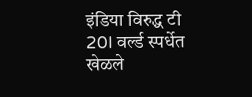इंडिया विरुद्ध टी 20I वर्ल्ड स्पर्धेत खेळले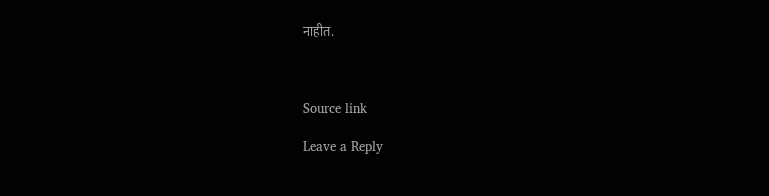नाहीत.



Source link

Leave a Reply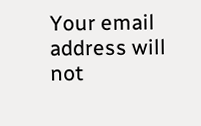Your email address will not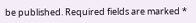be published. Required fields are marked *